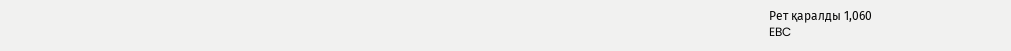Рет қаралды 1,060
EBC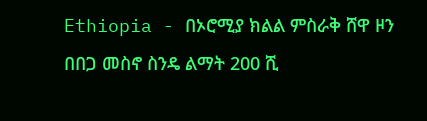Ethiopia - በኦሮሚያ ክልል ምስራቅ ሸዋ ዞን በበጋ መስኖ ስንዴ ልማት 200 ሺ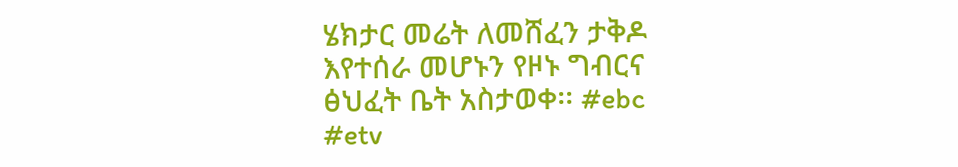ሄክታር መሬት ለመሸፈን ታቅዶ እየተሰራ መሆኑን የዞኑ ግብርና ፅህፈት ቤት አስታወቀ፡፡ #ebc #etv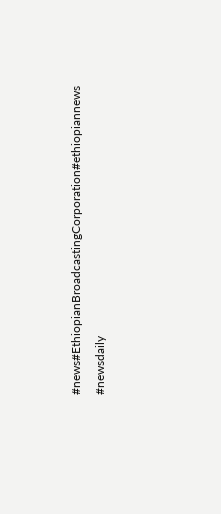#news#EthiopianBroadcastingCorporation#ethiopiannews #newsdaily